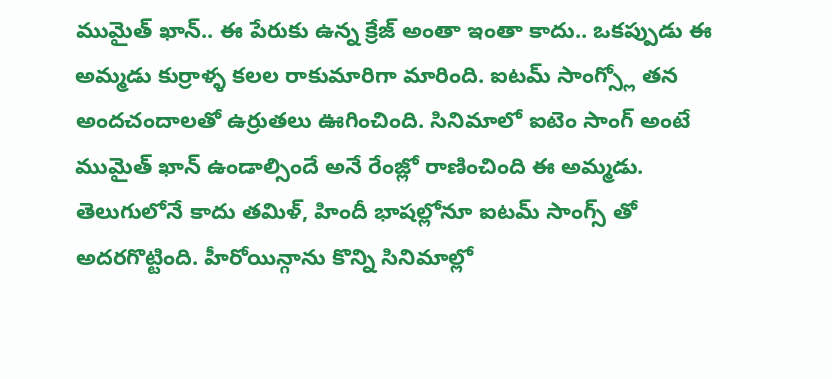ముమైత్ ఖాన్.. ఈ పేరుకు ఉన్న క్రేజ్ అంతా ఇంతా కాదు.. ఒకప్పుడు ఈ అమ్మడు కుర్రాళ్ళ కలల రాకుమారిగా మారింది. ఐటమ్ సాంగ్స్లో తన అందచందాలతో ఉర్రుతలు ఊగించింది. సినిమాలో ఐటెం సాంగ్ అంటే ముమైత్ ఖాన్ ఉండాల్సిందే అనే రేంజ్లో రాణించింది ఈ అమ్మడు. తెలుగులోనే కాదు తమిళ్, హిందీ భాషల్లోనూ ఐటమ్ సాంగ్స్ తో అదరగొట్టింది. హీరోయిన్గాను కొన్ని సినిమాల్లో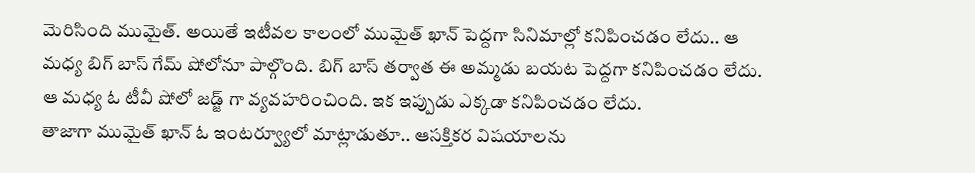మెరిసింది ముమైత్. అయితే ఇటీవల కాలంలో ముమైత్ ఖాన్ పెద్దగా సినిమాల్లో కనిపించడం లేదు.. ఆ మధ్య బిగ్ బాస్ గేమ్ షోలోనూ పాల్గొంది. బిగ్ బాస్ తర్వాత ఈ అమ్మడు బయట పెద్దగా కనిపించడం లేదు. ఆ మధ్య ఓ టీవీ షోలో జడ్జ్ గా వ్యవహరించింది. ఇక ఇప్పుడు ఎక్కడా కనిపించడం లేదు.
తాజాగా ముమైత్ ఖాన్ ఓ ఇంటర్వ్యూలో మాట్లాడుతూ.. ఆసక్తికర విషయాలను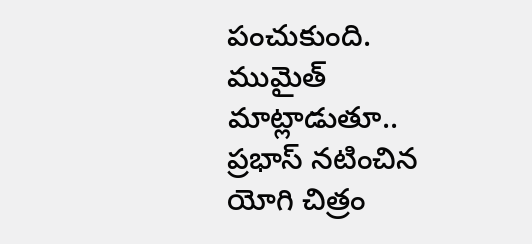పంచుకుంది. ముమైత్ మాట్లాడుతూ.. ప్రభాస్ నటించిన యోగి చిత్రం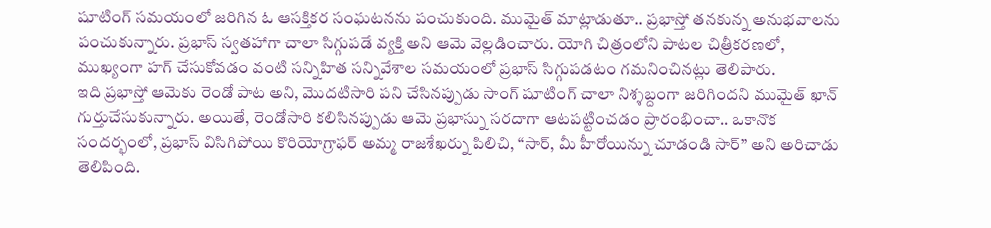షూటింగ్ సమయంలో జరిగిన ఓ ఆసక్తికర సంఘటనను పంచుకుంది. ముమైత్ మాట్లాడుతూ.. ప్రభాస్తో తనకున్న అనుభవాలను పంచుకున్నారు. ప్రభాస్ స్వతహాగా చాలా సిగ్గుపడే వ్యక్తి అని ఆమె వెల్లడించారు. యోగి చిత్రంలోని పాటల చిత్రీకరణలో, ముఖ్యంగా హగ్ చేసుకోవడం వంటి సన్నిహిత సన్నివేశాల సమయంలో ప్రభాస్ సిగ్గుపడటం గమనించినట్లు తెలిపారు.
ఇది ప్రభాస్తో ఆమెకు రెండో పాట అని, మొదటిసారి పని చేసినప్పుడు సాంగ్ షూటింగ్ చాలా నిశ్శబ్దంగా జరిగిందని ముమైత్ ఖాన్ గుర్తుచేసుకున్నారు. అయితే, రెండోసారి కలిసినప్పుడు ఆమె ప్రభాస్ను సరదాగా ఆటపట్టించడం ప్రారంభించా.. ఒకానొక సందర్భంలో, ప్రభాస్ విసిగిపోయి కొరియోగ్రాఫర్ అమ్మ రాజశేఖర్ను పిలిచి, “సార్, మీ హీరోయిన్ను చూడండి సార్” అని అరిచాడు తెలిపింది.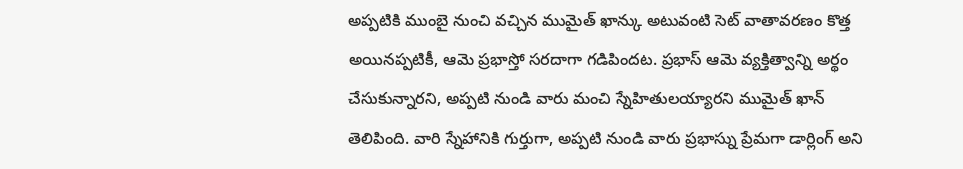అప్పటికి ముంబై నుంచి వచ్చిన ముమైత్ ఖాన్కు అటువంటి సెట్ వాతావరణం కొత్త అయినప్పటికీ, ఆమె ప్రభాస్తో సరదాగా గడిపిందట. ప్రభాస్ ఆమె వ్యక్తిత్వాన్ని అర్థం చేసుకున్నారని, అప్పటి నుండి వారు మంచి స్నేహితులయ్యారని ముమైత్ ఖాన్ తెలిపింది. వారి స్నేహానికి గుర్తుగా, అప్పటి నుండి వారు ప్రభాస్ను ప్రేమగా డార్లింగ్ అని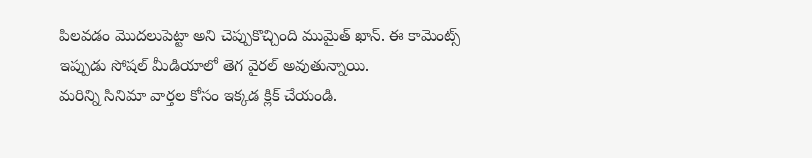పిలవడం మొదలుపెట్టా అని చెప్పుకొచ్చింది ముమైత్ ఖాన్. ఈ కామెంట్స్ ఇప్పుడు సోషల్ మీడియాలో తెగ వైరల్ అవుతున్నాయి.
మరిన్ని సినిమా వార్తల కోసం ఇక్కడ క్లిక్ చేయండి.